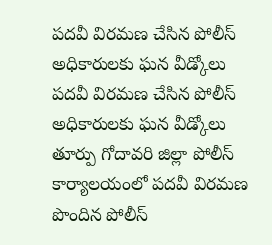పదవీ విరమణ చేసిన పోలీస్ అధికారులకు ఘన వీడ్కోలు
పదవీ విరమణ చేసిన పోలీస్ అధికారులకు ఘన వీడ్కోలు
తూర్పు గోదావరి జిల్లా పోలీస్ కార్యాలయంలో పదవీ విరమణ పొందిన పోలీస్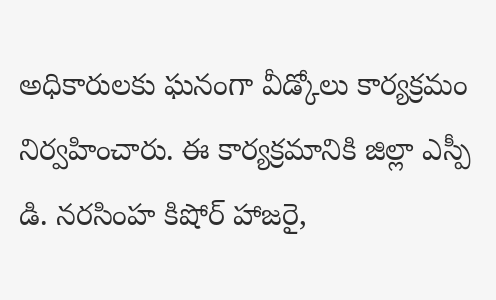అధికారులకు ఘనంగా వీడ్కోలు కార్యక్రమం నిర్వహించారు. ఈ కార్యక్రమానికి జిల్లా ఎస్పీ డి. నరసింహ కిషోర్ హాజరై,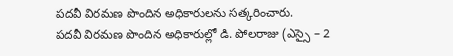పదవీ విరమణ పొందిన అధికారులను సత్కరించారు.
పదవీ విరమణ పొందిన అధికారుల్లో డి. పోలరాజు (ఎస్సై – 2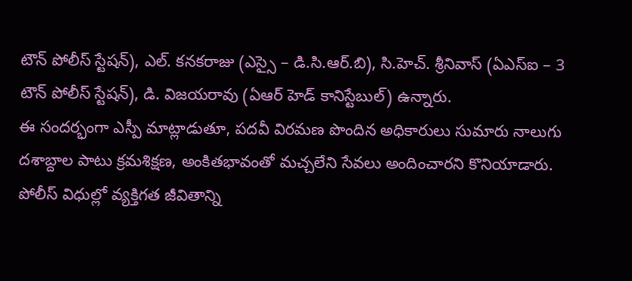టౌన్ పోలీస్ స్టేషన్), ఎల్. కనకరాజు (ఎస్సై – డి.సి.ఆర్.బి), సి.హెచ్. శ్రీనివాస్ (ఏఎస్ఐ – 3 టౌన్ పోలీస్ స్టేషన్), డి. విజయరావు (ఏఆర్ హెడ్ కానిస్టేబుల్) ఉన్నారు.
ఈ సందర్భంగా ఎస్పీ మాట్లాడుతూ, పదవీ విరమణ పొందిన అధికారులు సుమారు నాలుగు దశాబ్దాల పాటు క్రమశిక్షణ, అంకితభావంతో మచ్చలేని సేవలు అందించారని కొనియాడారు. పోలీస్ విధుల్లో వ్యక్తిగత జీవితాన్ని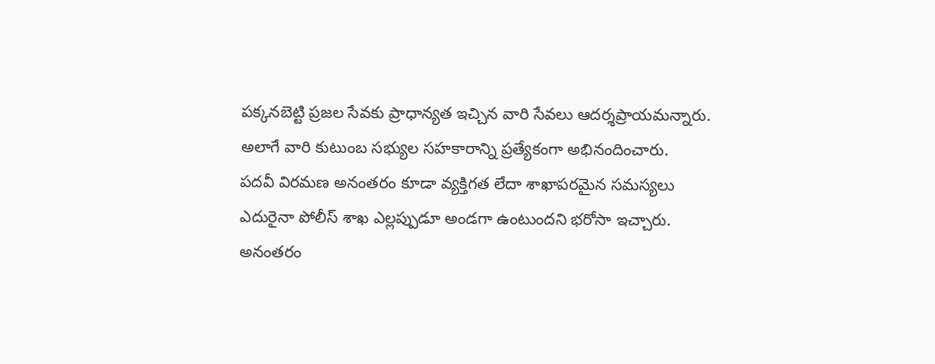పక్కనబెట్టి ప్రజల సేవకు ప్రాధాన్యత ఇచ్చిన వారి సేవలు ఆదర్శప్రాయమన్నారు. అలాగే వారి కుటుంబ సభ్యుల సహకారాన్ని ప్రత్యేకంగా అభినందించారు.
పదవీ విరమణ అనంతరం కూడా వ్యక్తిగత లేదా శాఖాపరమైన సమస్యలు ఎదురైనా పోలీస్ శాఖ ఎల్లప్పుడూ అండగా ఉంటుందని భరోసా ఇచ్చారు. అనంతరం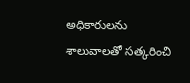అధికారులను శాలువాలతో సత్కరించి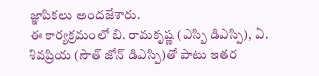జ్ఞాపికలు అందజేశారు.
ఈ కార్యక్రమంలో బి. రామకృష్ణ (ఎస్బి డిఎస్పి), ఏ. శివప్రియ (సౌత్ జోన్ డిఎస్పి)తో పాటు ఇతర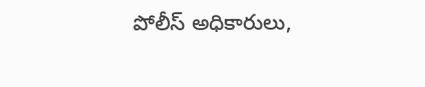పోలీస్ అధికారులు,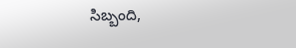సిబ్బంది,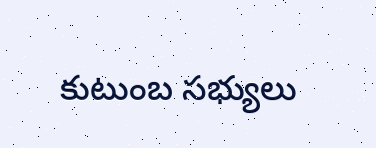కుటుంబ సభ్యులు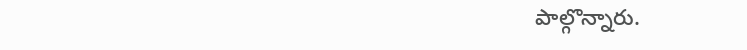పాల్గొన్నారు.